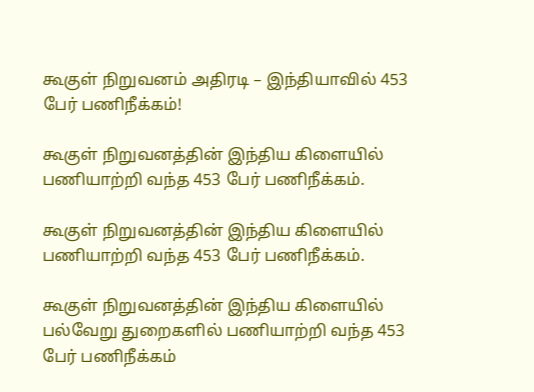கூகுள் நிறுவனம் அதிரடி – இந்தியாவில் 453 பேர் பணிநீக்கம்!

கூகுள் நிறுவனத்தின் இந்திய கிளையில் பணியாற்றி வந்த 453 பேர் பணிநீக்கம்.

கூகுள் நிறுவனத்தின் இந்திய கிளையில் பணியாற்றி வந்த 453 பேர் பணிநீக்கம்.

கூகுள் நிறுவனத்தின் இந்திய கிளையில் பல்வேறு துறைகளில் பணியாற்றி வந்த 453 பேர் பணிநீக்கம்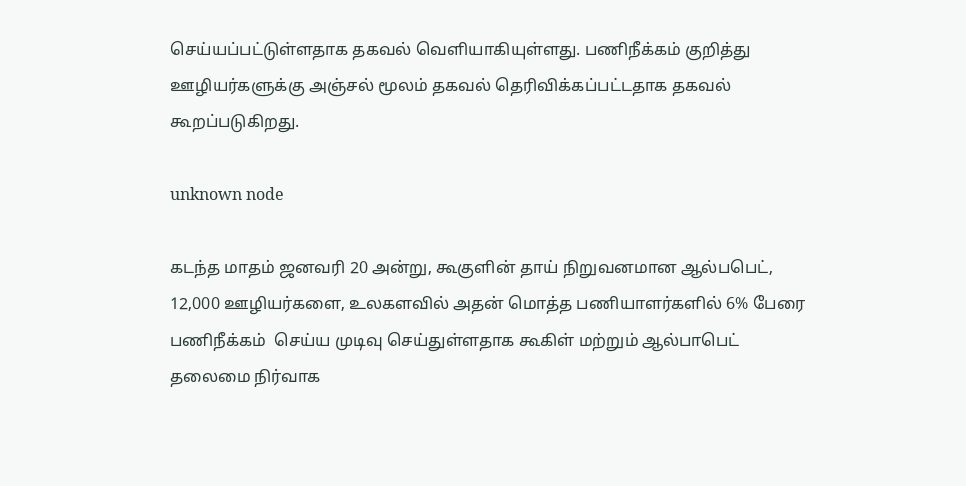செய்யப்பட்டுள்ளதாக தகவல் வெளியாகியுள்ளது. பணிநீக்கம் குறித்து ஊழியர்களுக்கு அஞ்சல் மூலம் தகவல் தெரிவிக்கப்பட்டதாக தகவல் கூறப்படுகிறது.

unknown node

கடந்த மாதம் ஜனவரி 20 அன்று, கூகுளின் தாய் நிறுவனமான ஆல்பபெட், 12,000 ஊழியர்களை, உலகளவில் அதன் மொத்த பணியாளர்களில் 6% பேரை பணிநீக்கம்  செய்ய முடிவு செய்துள்ளதாக கூகிள் மற்றும் ஆல்பாபெட் தலைமை நிர்வாக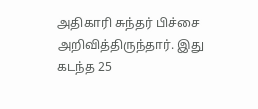அதிகாரி சுந்தர் பிச்சை அறிவித்திருந்தார். இது கடந்த 25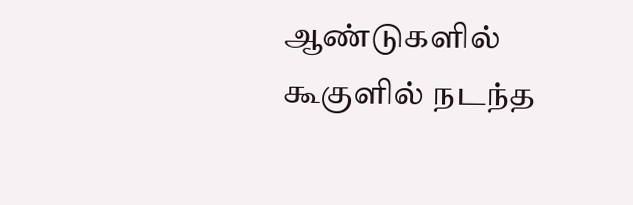ஆண்டுகளில் கூகுளில் நடந்த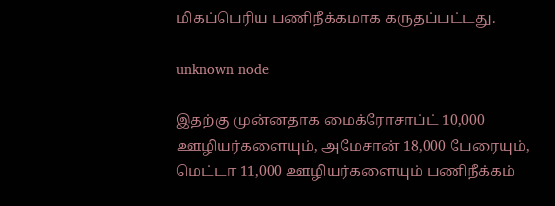மிகப்பெரிய பணிநீக்கமாக கருதப்பட்டது.

unknown node

இதற்கு முன்னதாக மைக்ரோசாப்ட் 10,000 ஊழியர்களையும், அமேசான் 18,000 பேரையும், மெட்டா 11,000 ஊழியர்களையும் பணிநீக்கம்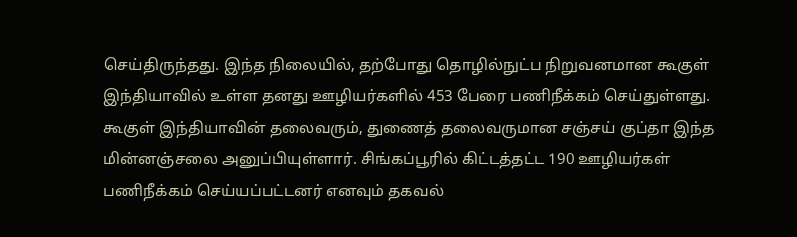செய்திருந்தது. இந்த நிலையில், தற்போது தொழில்நுட்ப நிறுவனமான கூகுள் இந்தியாவில் உள்ள தனது ஊழியர்களில் 453 பேரை பணிநீக்கம் செய்துள்ளது. கூகுள் இந்தியாவின் தலைவரும், துணைத் தலைவருமான சஞ்சய் குப்தா இந்த மின்னஞ்சலை அனுப்பியுள்ளார். சிங்கப்பூரில் கிட்டத்தட்ட 190 ஊழியர்கள் பணிநீக்கம் செய்யப்பட்டனர் எனவும் தகவல்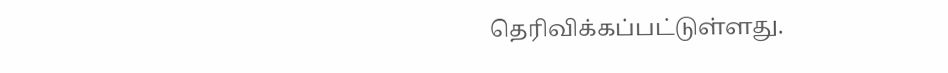தெரிவிக்கப்பட்டுள்ளது.